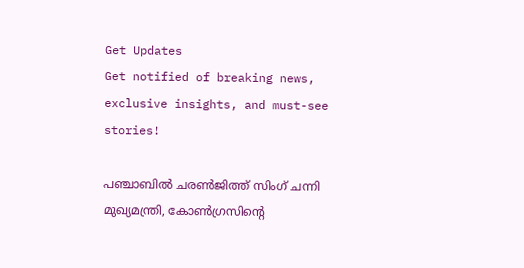Get Updates
Get notified of breaking news, exclusive insights, and must-see stories!

പഞ്ചാബില്‍ ചരണ്‍ജിത്ത് സിംഗ് ചന്നി മുഖ്യമന്ത്രി, കോണ്‍ഗ്രസിന്റെ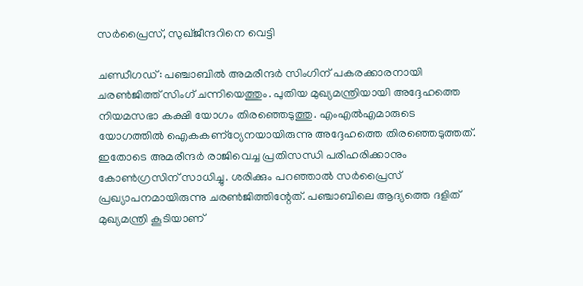സര്‍പ്രൈസ്, സുഖ്ജീന്ദറിനെ വെട്ടി

ചണ്ഡീഗഡ്: പഞ്ചാബില്‍ അമരീന്ദര്‍ സിംഗിന് പകരക്കാരനായി ചരണ്‍ജിത്ത് സിംഗ് ചന്നിയെത്തും. പുതിയ മുഖ്യമന്ത്രിയായി അദ്ദേഹത്തെ നിയമസഭാ കക്ഷി യോഗം തിരഞ്ഞെടുത്തു. എംഎല്‍എമാരുടെ യോഗത്തില്‍ ഐകകണ്‌ഠ്യേനയായിരുന്നു അദ്ദേഹത്തെ തിരഞ്ഞെടുത്തത്. ഇതോടെ അമരീന്ദര്‍ രാജിവെച്ച പ്രതിസന്ധി പരിഹരിക്കാനും കോണ്‍ഗ്രസിന് സാധിച്ചു. ശരിക്കും പറഞ്ഞാല്‍ സര്‍പ്രൈസ് പ്രഖ്യാപനമായിരുന്നു ചരണ്‍ജിത്തിന്റേത്. പഞ്ചാബിലെ ആദ്യത്തെ ദളിത് മുഖ്യമന്ത്രി കൂടിയാണ്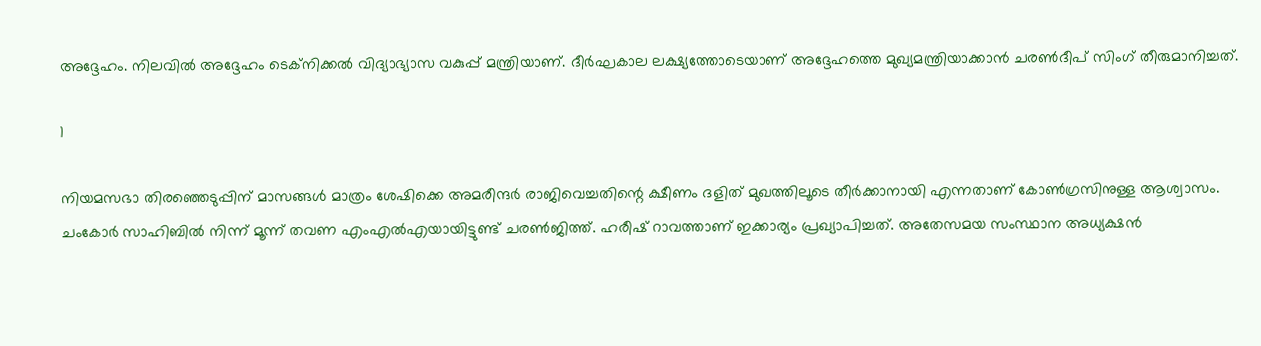അദ്ദേഹം. നിലവില്‍ അദ്ദേഹം ടെക്‌നിക്കല്‍ വിദ്യാഭ്യാസ വകുപ്പ് മന്ത്രിയാണ്. ദീര്‍ഘകാല ലക്ഷ്യത്തോടെയാണ് അദ്ദേഹത്തെ മുഖ്യമന്ത്രിയാക്കാന്‍ ചരണ്‍ദീപ് സിംഗ് തീരുമാനിച്ചത്.

1

നിയമസഭാ തിരഞ്ഞെടുപ്പിന് മാസങ്ങള്‍ മാത്രം ശേഷിക്കെ അമരീന്ദര്‍ രാജിവെച്ചതിന്റെ ക്ഷീണം ദളിത് മുഖത്തിലൂടെ തീര്‍ക്കാനായി എന്നതാണ് കോണ്‍ഗ്രസിനുള്ള ആശ്വാസം. ചംകോര്‍ സാഹിബില്‍ നിന്ന് മൂന്ന് തവണ എംഎല്‍എയായിട്ടുണ്ട് ചരണ്‍ജിത്ത്. ഹരീഷ് റാവത്താണ് ഇക്കാര്യം പ്രഖ്യാപിച്ചത്. അതേസമയ സംസ്ഥാന അധ്യക്ഷന്‍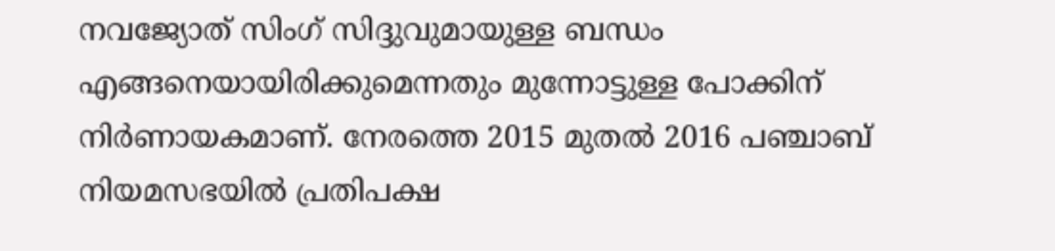നവജ്യോത് സിംഗ് സിദ്ദുവുമായുള്ള ബന്ധം എങ്ങനെയായിരിക്കുമെന്നതും മുന്നോട്ടുള്ള പോക്കിന് നിര്‍ണായകമാണ്. നേരത്തെ 2015 മുതല്‍ 2016 പഞ്ചാബ് നിയമസഭയില്‍ പ്രതിപക്ഷ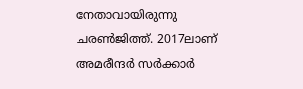നേതാവായിരുന്നു ചരണ്‍ജിത്ത്. 2017ലാണ് അമരീന്ദര്‍ സര്‍ക്കാര്‍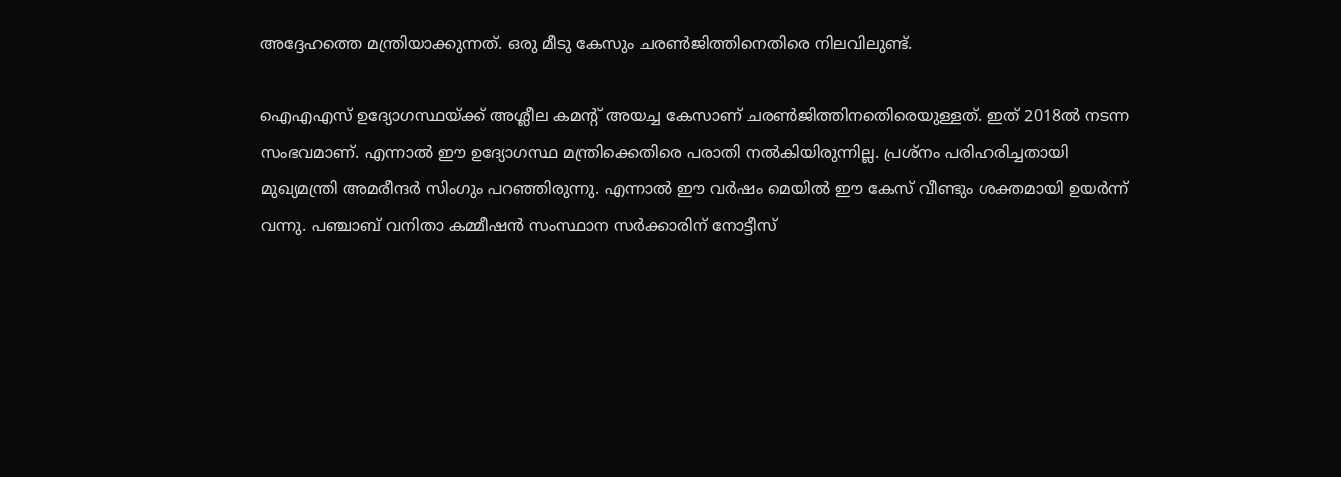അദ്ദേഹത്തെ മന്ത്രിയാക്കുന്നത്. ഒരു മീടു കേസും ചരണ്‍ജിത്തിനെതിരെ നിലവിലുണ്ട്.

ഐഎഎസ് ഉദ്യോഗസ്ഥയ്ക്ക് അശ്ലീല കമന്റ് അയച്ച കേസാണ് ചരണ്‍ജിത്തിനതെിരെയുള്ളത്. ഇത് 2018ല്‍ നടന്ന സംഭവമാണ്. എന്നാല്‍ ഈ ഉദ്യോഗസ്ഥ മന്ത്രിക്കെതിരെ പരാതി നല്‍കിയിരുന്നില്ല. പ്രശ്‌നം പരിഹരിച്ചതായി മുഖ്യമന്ത്രി അമരീന്ദര്‍ സിംഗും പറഞ്ഞിരുന്നു. എന്നാല്‍ ഈ വര്‍ഷം മെയില്‍ ഈ കേസ് വീണ്ടും ശക്തമായി ഉയര്‍ന്ന് വന്നു. പഞ്ചാബ് വനിതാ കമ്മീഷന്‍ സംസ്ഥാന സര്‍ക്കാരിന് നോട്ടീസ്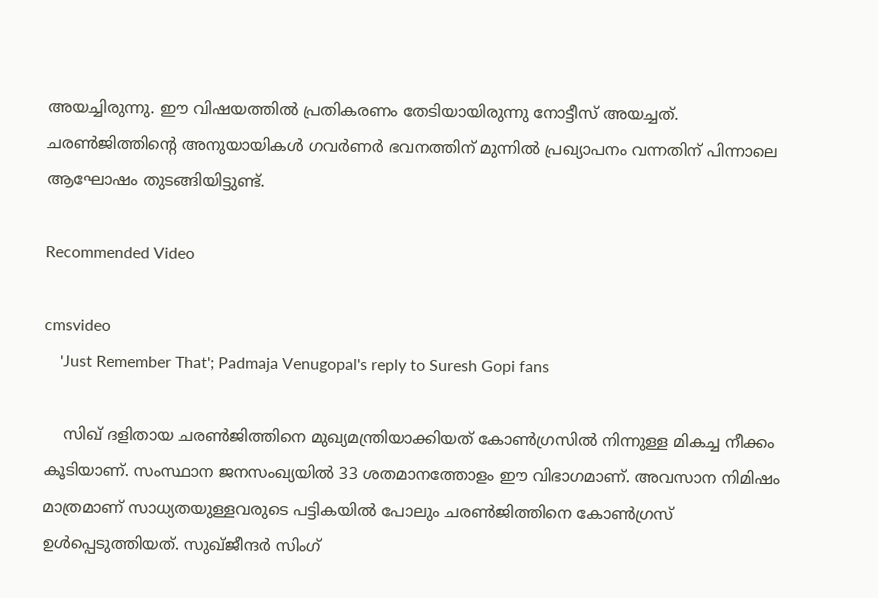അയച്ചിരുന്നു. ഈ വിഷയത്തില്‍ പ്രതികരണം തേടിയായിരുന്നു നോട്ടീസ് അയച്ചത്. ചരണ്‍ജിത്തിന്റെ അനുയായികള്‍ ഗവര്‍ണര്‍ ഭവനത്തിന് മുന്നില്‍ പ്രഖ്യാപനം വന്നതിന് പിന്നാലെ ആഘോഷം തുടങ്ങിയിട്ടുണ്ട്.

Recommended Video

cmsvideo
    'Just Remember That'; Padmaja Venugopal's reply to Suresh Gopi fans

    സിഖ് ദളിതായ ചരണ്‍ജിത്തിനെ മുഖ്യമന്ത്രിയാക്കിയത് കോണ്‍ഗ്രസില്‍ നിന്നുള്ള മികച്ച നീക്കം കൂടിയാണ്. സംസ്ഥാന ജനസംഖ്യയില്‍ 33 ശതമാനത്തോളം ഈ വിഭാഗമാണ്. അവസാന നിമിഷം മാത്രമാണ് സാധ്യതയുള്ളവരുടെ പട്ടികയില്‍ പോലും ചരണ്‍ജിത്തിനെ കോണ്‍ഗ്രസ് ഉള്‍പ്പെടുത്തിയത്. സുഖ്ജീന്ദര്‍ സിംഗ്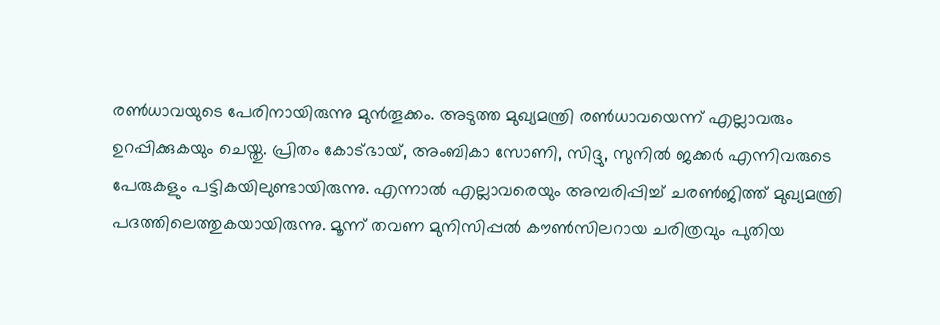രണ്‍ധാവയുടെ പേരിനായിരുന്നു മുന്‍തൂക്കം. അടുത്ത മുഖ്യമന്ത്രി രണ്‍ധാവയെന്ന് എല്ലാവരും ഉറപ്പിക്കുകയും ചെയ്തു. പ്രിതം കോട്ഭായ്, അംബികാ സോണി, സിദ്ദു, സുനില്‍ ജക്കര്‍ എന്നിവരുടെ പേരുകളും പട്ടികയിലുണ്ടായിരുന്നു. എന്നാല്‍ എല്ലാവരെയും അമ്പരിപ്പിച്ച് ചരണ്‍ജിത്ത് മുഖ്യമന്ത്രി പദത്തിലെത്തുകയായിരുന്നു. മൂന്ന് തവണ മുനിസിപ്പല്‍ കൗണ്‍സിലറായ ചരിത്രവും പുതിയ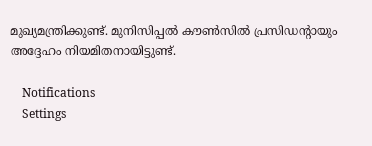മുഖ്യമന്ത്രിക്കുണ്ട്. മുനിസിപ്പല്‍ കൗണ്‍സില്‍ പ്രസിഡന്റായും അദ്ദേഹം നിയമിതനായിട്ടുണ്ട്.

    Notifications
    Settings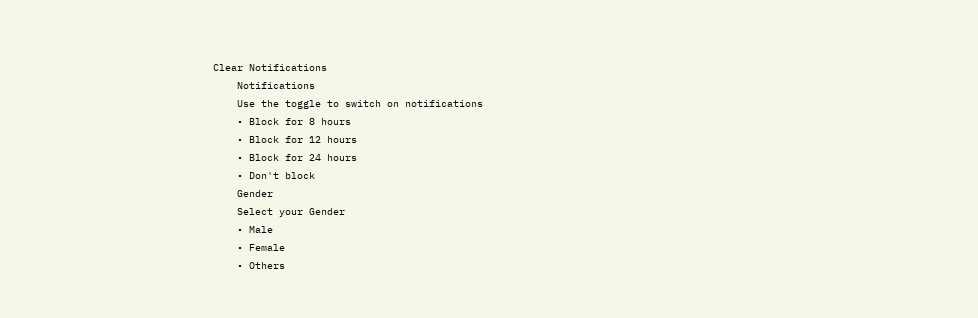Clear Notifications
    Notifications
    Use the toggle to switch on notifications
    • Block for 8 hours
    • Block for 12 hours
    • Block for 24 hours
    • Don't block
    Gender
    Select your Gender
    • Male
    • Female
    • Others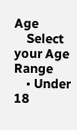Age
    Select your Age Range
    • Under 18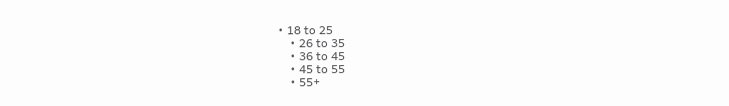• 18 to 25
    • 26 to 35
    • 36 to 45
    • 45 to 55
    • 55+